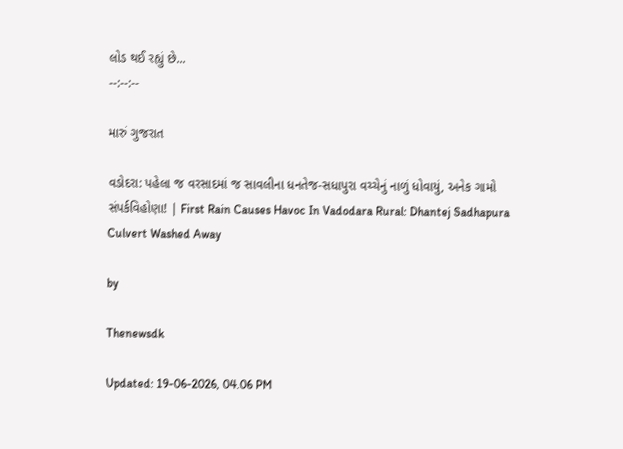લોડ થઈ રહ્યું છે...
--:--:--

મારું ગુજરાત

વડોદરા: પહેલા જ વરસાદમાં જ સાવલીના ધનતેજ-સધાપુરા વચ્ચેનું નાળું ધોવાયું, અનેક ગામો સંપર્કવિહોણા! | First Rain Causes Havoc In Vadodara Rural: Dhantej Sadhapura Culvert Washed Away

by

Thenewsdk

Updated: 19-06-2026, 04.06 PM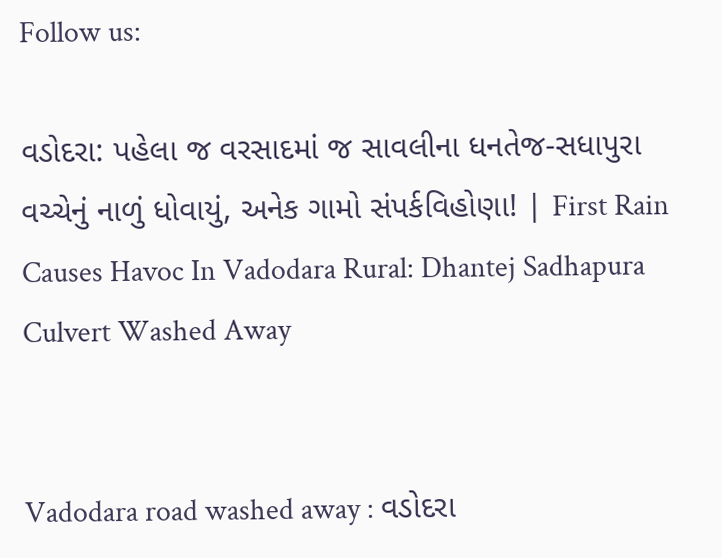Follow us:

વડોદરા: પહેલા જ વરસાદમાં જ સાવલીના ધનતેજ-સધાપુરા વચ્ચેનું નાળું ધોવાયું, અનેક ગામો સંપર્કવિહોણા! | First Rain Causes Havoc In Vadodara Rural: Dhantej Sadhapura Culvert Washed Away


Vadodara road washed away : વડોદરા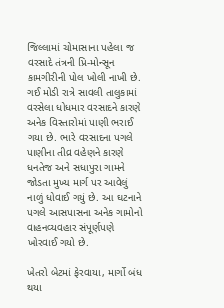જિલ્લામાં ચોમાસાના પહેલા જ વરસાદે તંત્રની પ્રિ-મોન્સૂન કામગીરીની પોલ ખોલી નાખી છે. ગઈ મોડી રાત્રે સાવલી તાલુકામાં વરસેલા ધોધમાર વરસાદને કારણે અનેક વિસ્તારોમાં પાણી ભરાઈ ગયા છે. ભારે વરસાદના પગલે પાણીના તીવ્ર વહેણને કારણે ધનતેજ અને સધાપુરા ગામને જોડતા મુખ્ય માર્ગ પર આવેલું નાળું ધોવાઈ ગયું છે. આ ઘટનાને પગલે આસપાસના અનેક ગામોનો વાહનવ્યવહાર સંપૂર્ણપણે ખોરવાઈ ગયો છે.

ખેતરો બેટમાં ફેરવાયા, માર્ગો બંધ થયા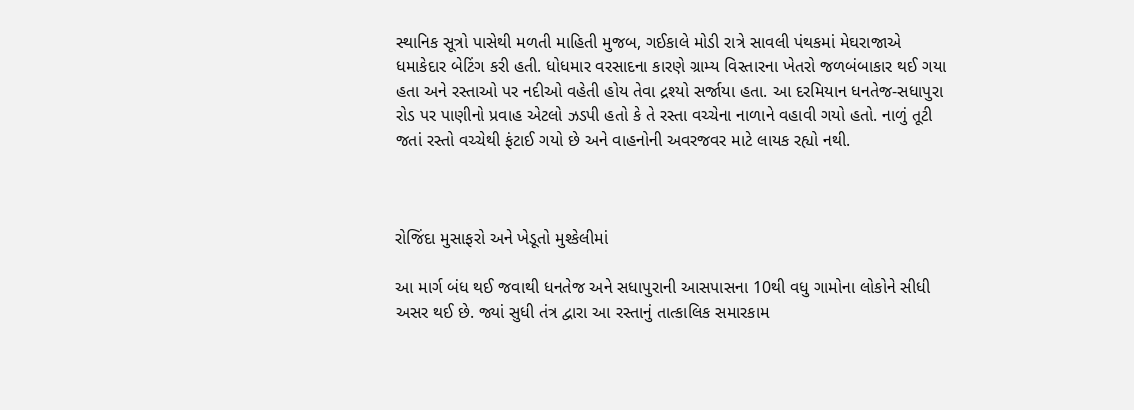સ્થાનિક સૂત્રો પાસેથી મળતી માહિતી મુજબ, ગઈકાલે મોડી રાત્રે સાવલી પંથકમાં મેઘરાજાએ ધમાકેદાર બેટિંગ કરી હતી. ધોધમાર વરસાદના કારણે ગ્રામ્ય વિસ્તારના ખેતરો જળબંબાકાર થઈ ગયા હતા અને રસ્તાઓ પર નદીઓ વહેતી હોય તેવા દ્રશ્યો સર્જાયા હતા. આ દરમિયાન ધનતેજ-સધાપુરા રોડ પર પાણીનો પ્રવાહ એટલો ઝડપી હતો કે તે રસ્તા વચ્ચેના નાળાને વહાવી ગયો હતો. નાળું તૂટી જતાં રસ્તો વચ્ચેથી ફંટાઈ ગયો છે અને વાહનોની અવરજવર માટે લાયક રહ્યો નથી.



રોજિંદા મુસાફરો અને ખેડૂતો મુશ્કેલીમાં

આ માર્ગ બંધ થઈ જવાથી ધનતેજ અને સધાપુરાની આસપાસના 10થી વધુ ગામોના લોકોને સીધી અસર થઈ છે. જ્યાં સુધી તંત્ર દ્વારા આ રસ્તાનું તાત્કાલિક સમારકામ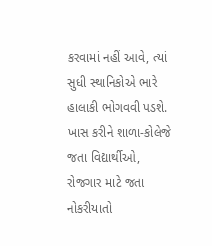કરવામાં નહીં આવે, ત્યાં સુધી સ્થાનિકોએ ભારે હાલાકી ભોગવવી પડશે. ખાસ કરીને શાળા-કોલેજે જતા વિદ્યાર્થીઓ, રોજગાર માટે જતા નોકરીયાતો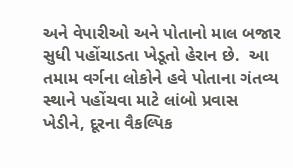અને વેપારીઓ અને પોતાનો માલ બજાર સુધી પહોંચાડતા ખેડૂતો હેરાન છે.  આ તમામ વર્ગના લોકોને હવે પોતાના ગંતવ્ય સ્થાને પહોંચવા માટે લાંબો પ્રવાસ ખેડીને, દૂરના વૈકલ્પિક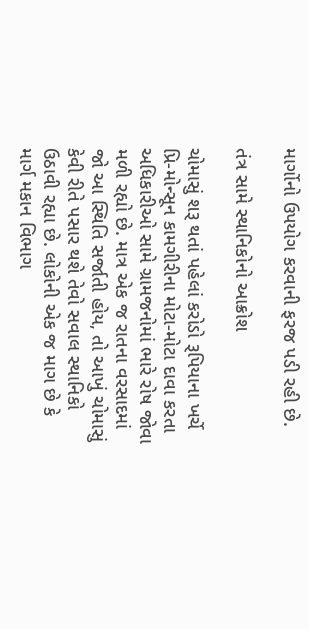માર્ગોનો ઉપયોગ કરવાની ફરજ પડી રહી છે.

તંત્ર સામે સ્થાનિકોનો આક્રોશ

ચોમાસું શરૂ થતાં પહેલાં કરોડો રૂપિયાના ખર્ચે પ્રિ-મોન્સૂન કામગીરીના મોટા-મોટા દાવા કરતા અધિકારીઓ સામે ગ્રામજનોમાં ભારે રોષ જોવા મળી રહ્યો છે. માત્ર એક જ રાતના વરસાદમાં જો આ સ્થિતિ સર્જાતી હોય, તો આખું ચોમાસું કેવી રીતે પસાર થશે તેવો સવાલ સ્થાનિકો ઉઠાવી રહ્યા છે. લોકોની એક જ માગ છે કે માર્ગ મકાન વિભાગ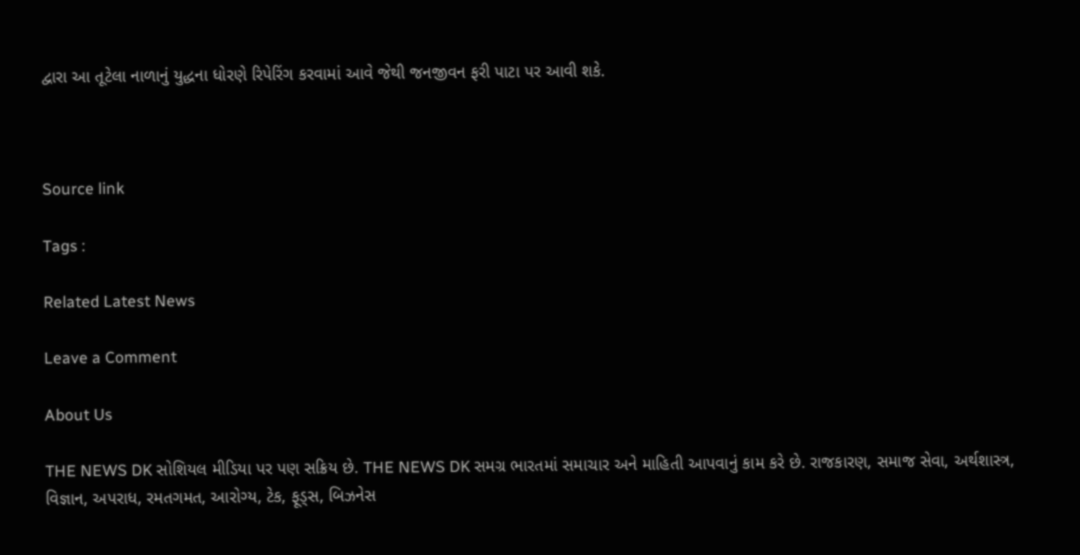દ્વારા આ તૂટેલા નાળાનું યુદ્ધના ધોરણે રિપેરિંગ કરવામાં આવે જેથી જનજીવન ફરી પાટા પર આવી શકે.



Source link

Tags :

Related Latest News

Leave a Comment

About Us

THE NEWS DK સોશિયલ મીડિયા પર પણ સક્રિય છે. THE NEWS DK સમગ્ર ભારતમાં સમાચાર અને માહિતી આપવાનું કામ કરે છે. રાજકારણ, સમાજ સેવા, અર્થશાસ્ત્ર, વિજ્ઞાન, અપરાધ, રમતગમત, આરોગ્ય, ટેક, ફૂડ્સ, બિઝનેસ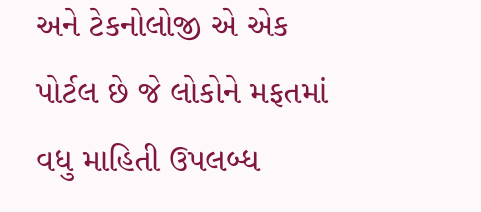અને ટેકનોલોજી એ એક પોર્ટલ છે જે લોકોને મફતમાં વધુ માહિતી ઉપલબ્ધ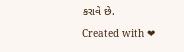કરાવે છે.

Created with ❤